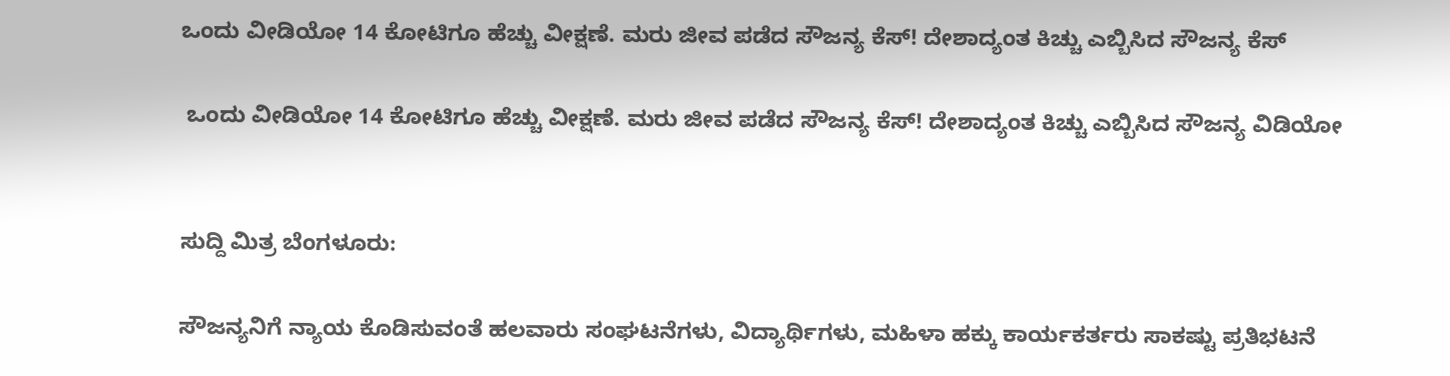ಒಂದು ವೀಡಿಯೋ 14 ಕೋಟಿಗೂ ಹೆಚ್ಚು ವೀಕ್ಷಣೆ. ಮರು ಜೀವ ಪಡೆದ ಸೌಜನ್ಯ ಕೆಸ್! ದೇಶಾದ್ಯಂತ ಕಿಚ್ಚು ಎಬ್ಬಿಸಿದ ಸೌಜನ್ಯ ಕೆಸ್

 ಒಂದು ವೀಡಿಯೋ 14 ಕೋಟಿಗೂ ಹೆಚ್ಚು ವೀಕ್ಷಣೆ. ಮರು ಜೀವ ಪಡೆದ ಸೌಜನ್ಯ ಕೆಸ್! ದೇಶಾದ್ಯಂತ ಕಿಚ್ಚು ಎಬ್ಬಿಸಿದ ಸೌಜನ್ಯ ವಿಡಿಯೋ


ಸುದ್ದಿ ಮಿತ್ರ ಬೆಂಗಳೂರು:

ಸೌಜನ್ಯನಿಗೆ ನ್ಯಾಯ ಕೊಡಿಸುವಂತೆ ಹಲವಾರು ಸಂಘಟನೆಗಳು, ವಿದ್ಯಾರ್ಥಿಗಳು, ಮಹಿಳಾ ಹಕ್ಕು ಕಾರ್ಯಕರ್ತರು ಸಾಕಷ್ಟು ಪ್ರತಿಭಟನೆ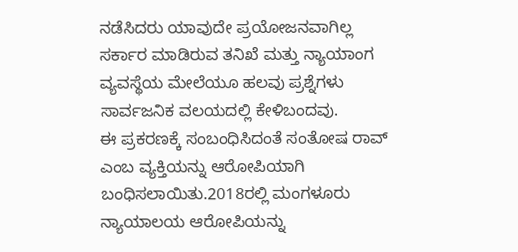ನಡೆಸಿದರು ಯಾವುದೇ ಪ್ರಯೋಜನವಾಗಿಲ್ಲ ಸರ್ಕಾರ ಮಾಡಿರುವ ತನಿಖೆ ಮತ್ತು ನ್ಯಾಯಾಂಗ ವ್ಯವಸ್ಥೆಯ ಮೇಲೆಯೂ ಹಲವು ಪ್ರಶ್ನೆಗಳು ಸಾರ್ವಜನಿಕ ವಲಯದಲ್ಲಿ ಕೇಳಿಬಂದವು.
ಈ ಪ್ರಕರಣಕ್ಕೆ ಸಂಬಂಧಿಸಿದಂತೆ ಸಂತೋಷ ರಾವ್ ಎಂಬ ವ್ಯಕ್ತಿಯನ್ನು ಆರೋಪಿಯಾಗಿ ಬಂಧಿಸಲಾಯಿತು.2018ರಲ್ಲಿ ಮಂಗಳೂರು ನ್ಯಾಯಾಲಯ ಆರೋಪಿಯನ್ನು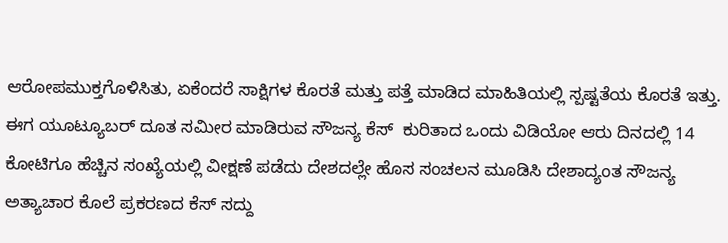ಆರೋಪಮುಕ್ತಗೊಳಿಸಿತು, ಏಕೆಂದರೆ ಸಾಕ್ಷಿಗಳ ಕೊರತೆ ಮತ್ತು ಪತ್ತೆ ಮಾಡಿದ ಮಾಹಿತಿಯಲ್ಲಿ ಸ್ಪಷ್ಟತೆಯ ಕೊರತೆ ಇತ್ತು.
ಈಗ ಯೂಟ್ಯೂಬರ್ ದೂತ ಸಮೀರ ಮಾಡಿರುವ ಸೌಜನ್ಯ ಕೆಸ್  ಕುರಿತಾದ ಒಂದು ವಿಡಿಯೋ ಆರು ದಿನದಲ್ಲಿ 14 ಕೋಟಿಗೂ ಹೆಚ್ಚಿನ ಸಂಖ್ಯೆಯಲ್ಲಿ ವೀಕ್ಷಣೆ ಪಡೆದು ದೇಶದಲ್ಲೇ ಹೊಸ ಸಂಚಲನ ಮೂಡಿಸಿ ದೇಶಾದ್ಯಂತ ಸೌಜನ್ಯ ಅತ್ಯಾಚಾರ ಕೊಲೆ ಪ್ರಕರಣದ ಕೆಸ್ ಸದ್ದು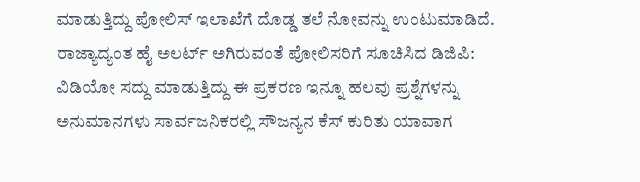ಮಾಡುತ್ತಿದ್ದು ಪೋಲಿಸ್ ಇಲಾಖೆಗೆ ದೊಡ್ಡ ತಲೆ ನೋವನ್ನು ಉಂಟುಮಾಡಿದೆ.
ರಾಜ್ಯಾದ್ಯಂತ ಹೈ ಅಲರ್ಟ್ ಅಗಿರುವಂತೆ ಪೋಲಿಸರಿಗೆ ಸೂಚಿಸಿದ ಡಿಜಿಪಿ: ವಿಡಿಯೋ ಸದ್ದು ಮಾಡುತ್ತಿದ್ದು ಈ ಪ್ರಕರಣ ಇನ್ನೂ ಹಲವು ಪ್ರಶ್ನೆಗಳನ್ನು ಅನುಮಾನಗಳು ಸಾರ್ವಜನಿಕರಲ್ಲಿ ಸೌಜನ್ಯನ ಕೆಸ್ ಕುರಿತು ಯಾವಾಗ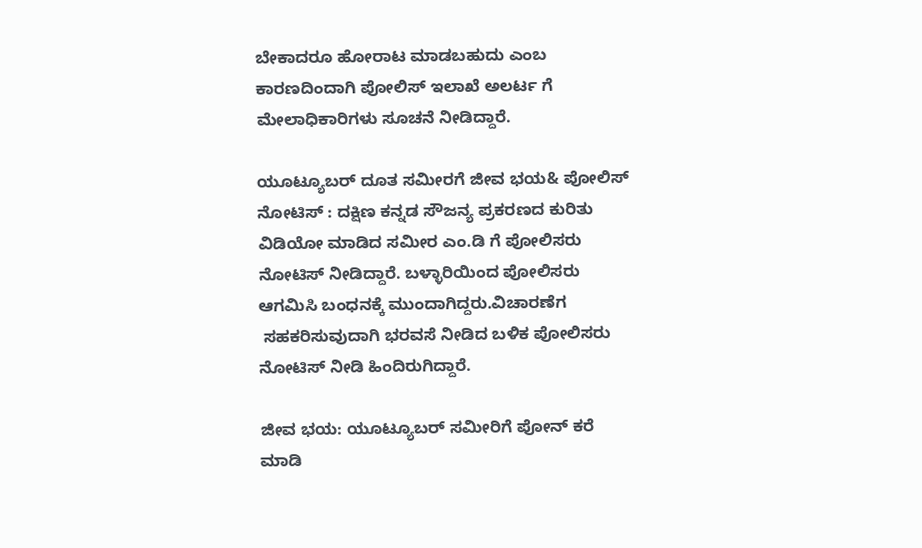ಬೇಕಾದರೂ ಹೋರಾಟ ಮಾಡಬಹುದು ಎಂಬ ಕಾರಣದಿಂದಾಗಿ ಪೋಲಿಸ್ ಇಲಾಖೆ ಅಲರ್ಟ ಗೆ ಮೇಲಾಧಿಕಾರಿಗಳು ಸೂಚನೆ ನೀಡಿದ್ದಾರೆ.

ಯೂಟ್ಯೂಬರ್ ದೂತ ಸಮೀರಗೆ ಜೀವ ಭಯ& ಪೋಲಿಸ್ ನೋಟಿಸ್ : ದಕ್ಷಿಣ ಕನ್ನಡ ಸೌಜನ್ಯ ಪ್ರಕರಣದ ಕುರಿತು ವಿಡಿಯೋ ಮಾಡಿದ ಸಮೀರ ಎಂ.ಡಿ ಗೆ ಪೋಲಿಸರು ನೋಟಿಸ್ ನೀಡಿದ್ದಾರೆ. ಬಳ್ಳಾರಿಯಿಂದ ಪೋಲಿಸರು ಆಗಮಿಸಿ ಬಂಧನಕ್ಕೆ ಮುಂದಾಗಿದ್ದರು.ವಿಚಾರಣೆಗ
 ಸಹಕರಿಸುವುದಾಗಿ ಭರವಸೆ ನೀಡಿದ ಬಳಿಕ ಪೋಲಿಸರು ನೋಟಿಸ್ ನೀಡಿ ಹಿಂದಿರುಗಿದ್ದಾರೆ.

ಜೀವ ಭಯ: ಯೂಟ್ಯೂಬರ್ ಸಮೀರಿಗೆ ಪೋನ್ ಕರೆ ಮಾಡಿ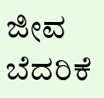ಜೀವ ಬೆದರಿಕೆ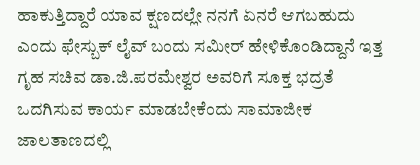ಹಾಕುತ್ತಿದ್ದಾರೆ ಯಾವ ಕ್ಷಣದಲ್ಲೇ ನನಗೆ ಏನರೆ ಆಗಬಹುದು ಎಂದು ಫೇಸ್ಬುಕ್ ಲೈವ್ ಬಂದು ಸಮೀರ್ ಹೇಳಿಕೊಂಡಿದ್ದಾನೆ ಇತ್ತ ಗೃಹ ಸಚಿವ ಡಾ.ಜಿ.ಪರಮೇಶ್ವರ ಅವರಿಗೆ ಸೂಕ್ತ ಭದ್ರತೆ ಒದಗಿಸುವ ಕಾರ್ಯ ಮಾಡಬೇಕೆಂದು ಸಾಮಾಜೀಕ ಜಾಲತಾಣದಲ್ಲಿ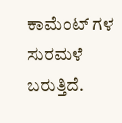ಕಾಮೆಂಟ್ ಗಳ ಸುರಮಳೆ ಬರುತ್ತಿದೆ.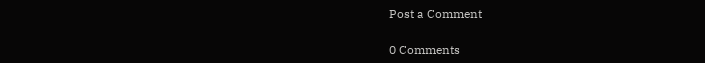Post a Comment

0 Comments